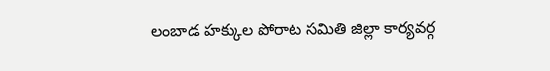లంబాడ హక్కుల పోరాట సమితి జిల్లా కార్యవర్గ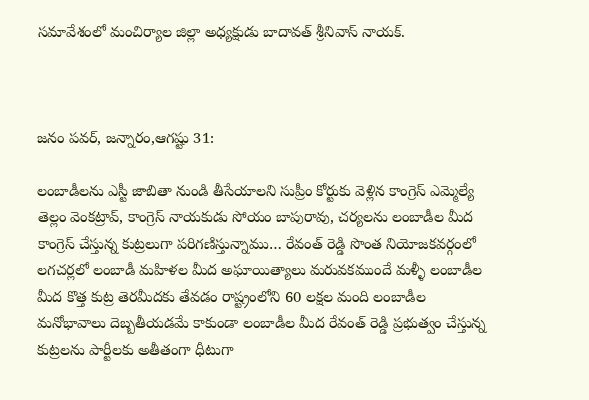సమావేశంలో మంచిర్యాల జిల్లా అధ్యక్షుడు బాదావత్ శ్రీనివాస్ నాయక్.



జనం పవర్, జన్నారం,ఆగష్టు 31:

లంబాడీలను ఎస్టీ జాబితా నుండి తీసేయాలని సుప్రీం కోర్టుకు వెళ్లిన కాంగ్రెస్ ఎమ్మెల్యే తెల్లం వెంకట్రావ్, కాంగ్రెస్ నాయకుడు సోయం బాపురావు, చర్యలను లంబాడీల మీద కాంగ్రెస్ చేస్తున్న కుట్రలుగా పరిగణిస్తున్నాము… రేవంత్ రెడ్డి సొంత నియోజకవర్గంలో లగచర్లలో లంబాడీ మహిళల మీద అఘాయిత్యాలు మరువకముందే మళ్ళీ లంబాడీల మీద కొత్త కుట్ర తెరమీదకు తేవడం రాష్ట్రంలోని 60 లక్షల మంది లంబాడీల మనోభావాలు దెబ్బతీయడమే కాకుండా లంబాడీల మీద రేవంత్ రెడ్డి ప్రభుత్వం చేస్తున్న కుట్రలను పార్టీలకు అతీతంగా ధీటుగా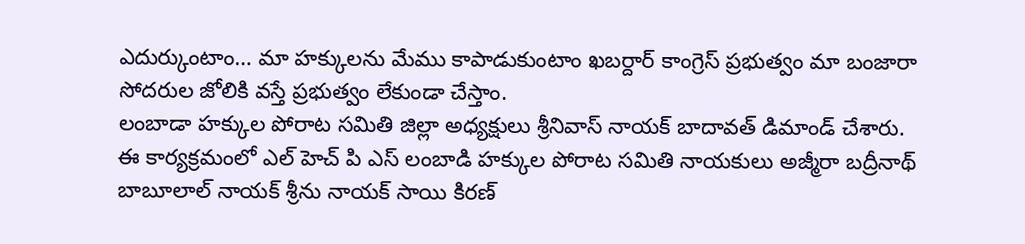ఎదుర్కుంటాం… మా హక్కులను మేము కాపాడుకుంటాం ఖబర్దార్ కాంగ్రెస్ ప్రభుత్వం మా బంజారా సోదరుల జోలికి వస్తే ప్రభుత్వం లేకుండా చేస్తాం.
లంబాడా హక్కుల పోరాట సమితి జిల్లా అధ్యక్షులు శ్రీనివాస్ నాయక్ బాదావత్ డిమాండ్ చేశారు. ఈ కార్యక్రమంలో ఎల్ హెచ్ పి ఎస్ లంబాడి హక్కుల పోరాట సమితి నాయకులు అజ్మీరా బద్రీనాథ్ బాబూలాల్ నాయక్ శ్రీను నాయక్ సాయి కిరణ్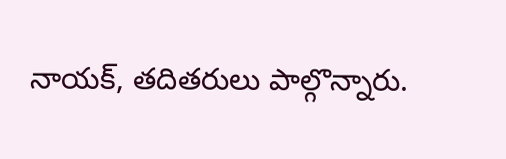నాయక్, తదితరులు పాల్గొన్నారు.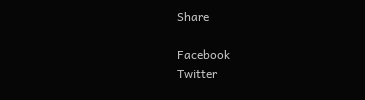Share

Facebook
Twitter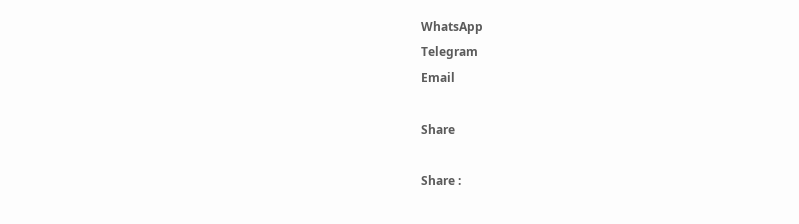WhatsApp
Telegram
Email

Share

Share :